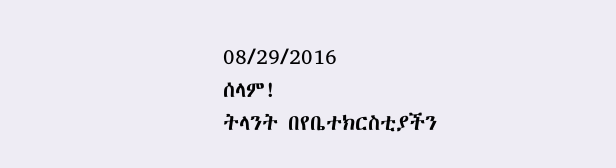08/29/2016
ሰላም!
ትላንት በየቤተክርስቲያችን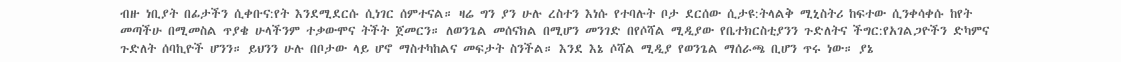ብዙ ነቢያት በፊታችን ሲቀቡና:የት እንደሚደርሱ ሲነገር ሰምተናል። ዛሬ ግን ያን ሁሉ ረስተን እነሱ የተባሉት ቦታ ደርሰው ሲታዩ:ትላልቅ ሚኒስትሪ ከፍተው ሲንቀሳቀሱ ከየት መጣችሁ በሚመስል ጥያቄ ሁላችንም ተቃውሞና ትችት ጀመርን። ለወንጌል መሰናክል በሚሆን መንገድ በየሶሻል ሚዲያው የቤተክርስቲያንን ጉድለትና ችግር:የአገልጋዮችን ድካምና ጉድለት ሰባኪዮች ሆንን። ይህንን ሁሉ በቦታው ላይ ሆኖ ማስተካከልና መፍታት ስንችል። እንደ እኔ ሶሻል ሚዲያ የወንጌል ማሰራጫ ቢሆን ጥሩ ነው። ያኔ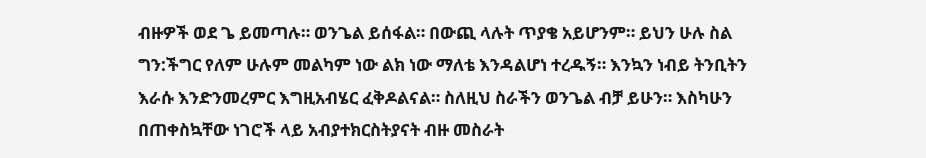ብዙዎች ወደ ጌ ይመጣሉ። ወንጌል ይሰፋል። በውጪ ላሉት ጥያቄ አይሆንም። ይህን ሁሉ ስል ግን:ችግር የለም ሁሉም መልካም ነው ልክ ነው ማለቴ እንዳልሆነ ተረዱኝ። እንኳን ነብይ ትንቢትን እራሱ እንድንመረምር እግዚአብሄር ፈቅዶልናል። ስለዚህ ስራችን ወንጌል ብቻ ይሁን። እስካሁን በጠቀስኳቸው ነገሮች ላይ አብያተክርስትያናት ብዙ መስራት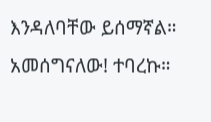እንዳለባቸው ይሰማኛል።
አመሰግናለው! ተባረኩ።